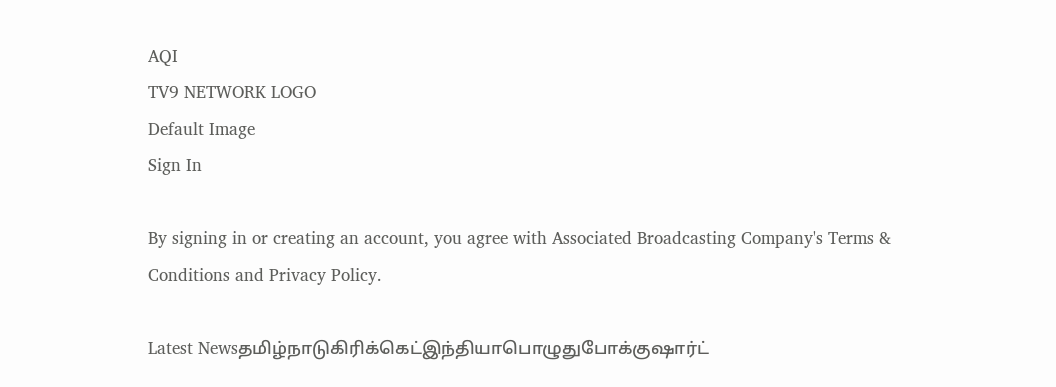AQI
TV9 NETWORK LOGO
Default Image
Sign In

By signing in or creating an account, you agree with Associated Broadcasting Company's Terms & Conditions and Privacy Policy.

Latest Newsதமிழ்நாடுகிரிக்கெட்இந்தியாபொழுதுபோக்குஷார்ட்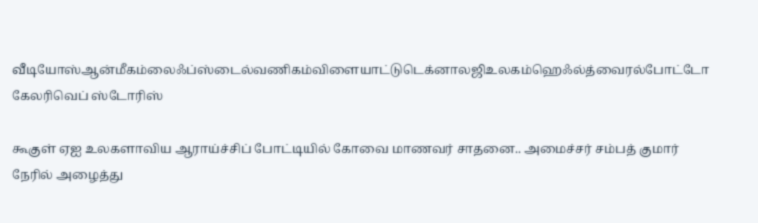வீடியோஸ்ஆன்மீகம்லைஃப்ஸ்டைல்வணிகம்விளையாட்டுடெக்னாலஜிஉலகம்ஹெஃல்த்வைரல்போட்டோ கேலரிவெப் ஸ்டோரிஸ்

கூகுள் ஏஐ உலகளாவிய ஆராய்ச்சிப் போட்டியில் கோவை மாணவர் சாதனை.. அமைச்சர் சம்பத் குமார் நேரில் அழைத்து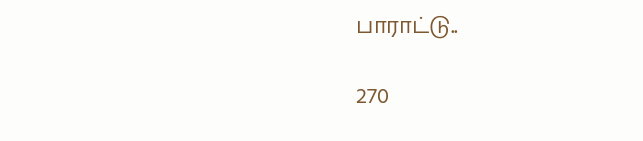பாராட்டு..

270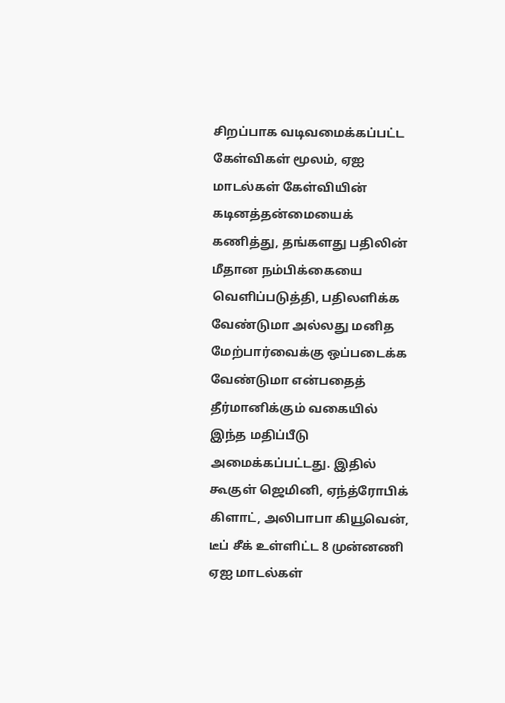சிறப்பாக வடிவமைக்கப்பட்ட கேள்விகள் மூலம், ஏஐ மாடல்கள் கேள்வியின் கடினத்தன்மையைக் கணித்து, தங்களது பதிலின் மீதான நம்பிக்கையை வெளிப்படுத்தி, பதிலளிக்க வேண்டுமா அல்லது மனித மேற்பார்வைக்கு ஒப்படைக்க வேண்டுமா என்பதைத் தீர்மானிக்கும் வகையில் இந்த மதிப்பீடு அமைக்கப்பட்டது. இதில் கூகுள் ஜெமினி, ஏந்த்ரோபிக் கிளாட், அலிபாபா கியூவென், டீப் சீக் உள்ளிட்ட 8 முன்னணி ஏஐ மாடல்கள்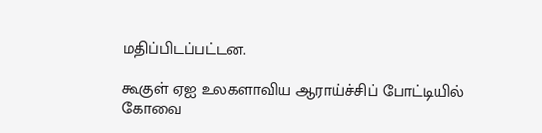மதிப்பிடப்பட்டன.

கூகுள் ஏஐ உலகளாவிய ஆராய்ச்சிப் போட்டியில் கோவை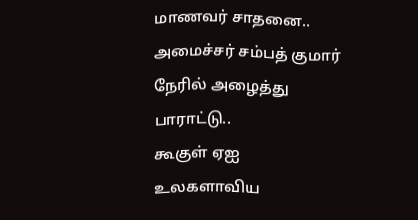மாணவர் சாதனை.. அமைச்சர் சம்பத் குமார் நேரில் அழைத்து பாராட்டு..
கூகுள் ஏஐ உலகளாவிய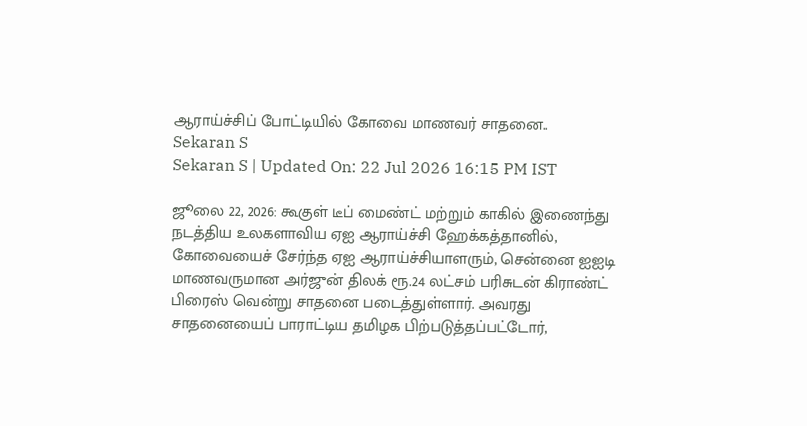ஆராய்ச்சிப் போட்டியில் கோவை மாணவர் சாதனை..
Sekaran S
Sekaran S | Updated On: 22 Jul 2026 16:15 PM IST

ஜூலை 22, 2026: கூகுள் டீப் மைண்ட் மற்றும் காகில் இணைந்து நடத்திய உலகளாவிய ஏஐ ஆராய்ச்சி ஹேக்கத்தானில், கோவையைச் சேர்ந்த ஏஐ ஆராய்ச்சியாளரும், சென்னை ஐஐடி மாணவருமான அர்ஜுன் திலக் ரூ.24 லட்சம் பரிசுடன் கிராண்ட் பிரைஸ் வென்று சாதனை படைத்துள்ளார். அவரது சாதனையைப் பாராட்டிய தமிழக பிற்படுத்தப்பட்டோர்,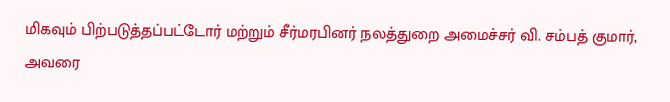மிகவும் பிற்படுத்தப்பட்டோர் மற்றும் சீர்மரபினர் நலத்துறை அமைச்சர் வி. சம்பத் குமார், அவரை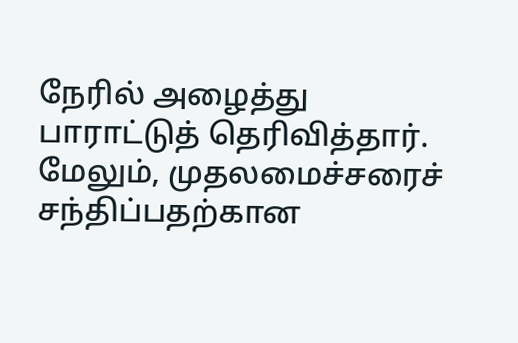நேரில் அழைத்து பாராட்டுத் தெரிவித்தார். மேலும், முதலமைச்சரைச் சந்திப்பதற்கான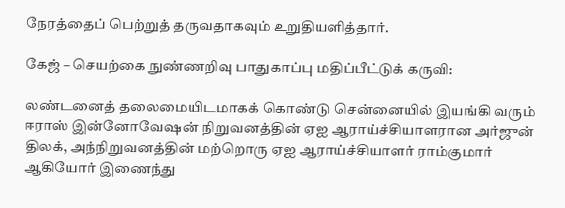நேரத்தைப் பெற்றுத் தருவதாகவும் உறுதியளித்தார்.

கேஜ் – செயற்கை நுண்ணறிவு பாதுகாப்பு மதிப்பீட்டுக் கருவி:

லண்டனைத் தலைமையிடமாகக் கொண்டு சென்னையில் இயங்கி வரும் ஈராஸ் இன்னோவேஷன் நிறுவனத்தின் ஏஐ ஆராய்ச்சியாளரான அர்ஜுன் திலக், அந்நிறுவனத்தின் மற்றொரு ஏஐ ஆராய்ச்சியாளர் ராம்குமார் ஆகியோர் இணைந்து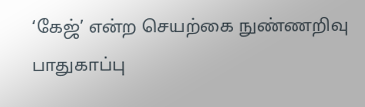‘கேஜ்’ என்ற செயற்கை நுண்ணறிவு பாதுகாப்பு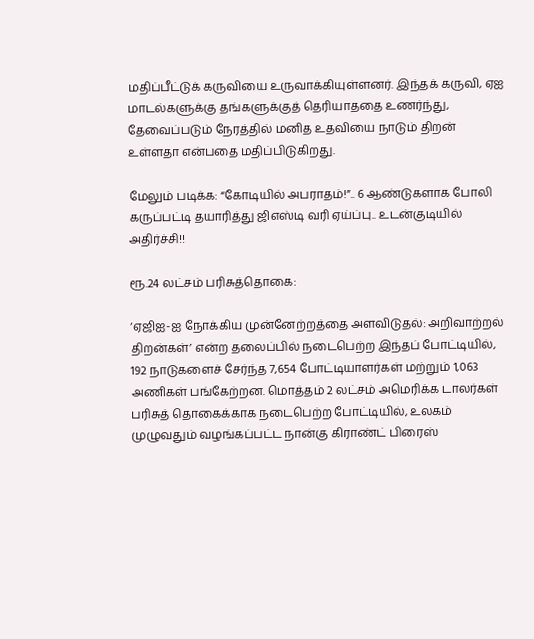மதிப்பீட்டுக் கருவியை உருவாக்கியுள்ளனர். இந்தக் கருவி, ஏஐ மாடல்களுக்கு தங்களுக்குத் தெரியாததை உணர்ந்து, தேவைப்படும் நேரத்தில் மனித உதவியை நாடும் திறன் உள்ளதா என்பதை மதிப்பிடுகிறது.

மேலும் படிக்க: “கோடியில் அபராதம்!”.. 6 ஆண்டுகளாக போலி கருப்பட்டி தயாரித்து ஜிஎஸ்டி வரி ஏய்ப்பு.. உடன்குடியில் அதிர்ச்சி!!

ரூ.24 லட்சம் பரிசுத்தொகை:

‘ஏஜிஐ-ஐ நோக்கிய முன்னேற்றத்தை அளவிடுதல்: அறிவாற்றல் திறன்கள்’ என்ற தலைப்பில் நடைபெற்ற இந்தப் போட்டியில், 192 நாடுகளைச் சேர்ந்த 7,654 போட்டியாளர்கள் மற்றும் 1,063 அணிகள் பங்கேற்றன. மொத்தம் 2 லட்சம் அமெரிக்க டாலர்கள் பரிசுத் தொகைக்காக நடைபெற்ற போட்டியில், உலகம் முழுவதும் வழங்கப்பட்ட நான்கு கிராண்ட் பிரைஸ்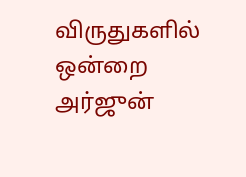விருதுகளில் ஒன்றை அர்ஜுன்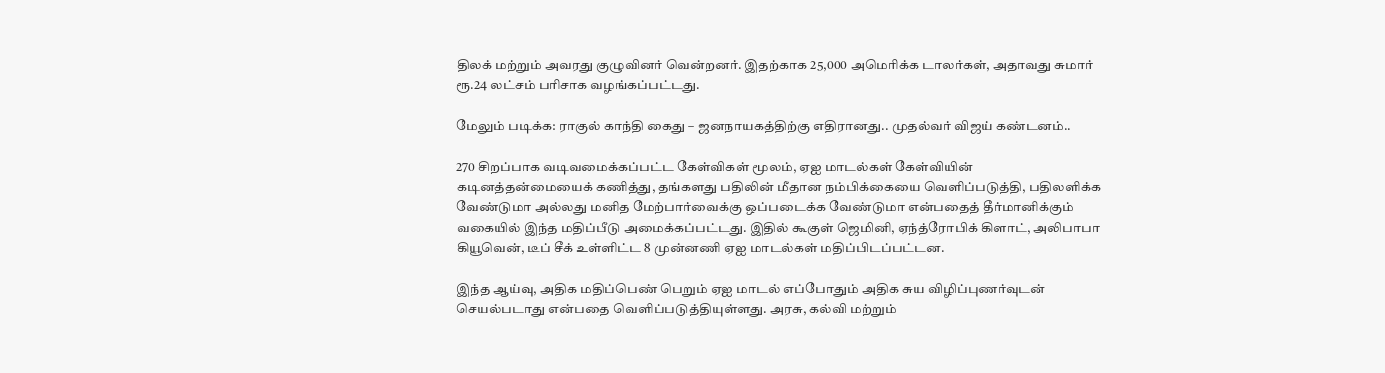திலக் மற்றும் அவரது குழுவினர் வென்றனர். இதற்காக 25,000 அமெரிக்க டாலர்கள், அதாவது சுமார் ரூ.24 லட்சம் பரிசாக வழங்கப்பட்டது.

மேலும் படிக்க: ராகுல் காந்தி கைது – ஜனநாயகத்திற்கு எதிரானது.. முதல்வர் விஜய் கண்டனம்..

270 சிறப்பாக வடிவமைக்கப்பட்ட கேள்விகள் மூலம், ஏஐ மாடல்கள் கேள்வியின் கடினத்தன்மையைக் கணித்து, தங்களது பதிலின் மீதான நம்பிக்கையை வெளிப்படுத்தி, பதிலளிக்க வேண்டுமா அல்லது மனித மேற்பார்வைக்கு ஒப்படைக்க வேண்டுமா என்பதைத் தீர்மானிக்கும் வகையில் இந்த மதிப்பீடு அமைக்கப்பட்டது. இதில் கூகுள் ஜெமினி, ஏந்த்ரோபிக் கிளாட், அலிபாபா கியூவென், டீப் சீக் உள்ளிட்ட 8 முன்னணி ஏஐ மாடல்கள் மதிப்பிடப்பட்டன.

இந்த ஆய்வு, அதிக மதிப்பெண் பெறும் ஏஐ மாடல் எப்போதும் அதிக சுய விழிப்புணர்வுடன் செயல்படாது என்பதை வெளிப்படுத்தியுள்ளது. அரசு, கல்வி மற்றும்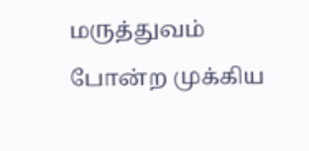மருத்துவம் போன்ற முக்கிய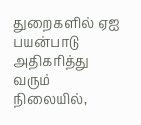துறைகளில் ஏஐ பயன்பாடு அதிகரித்து வரும் நிலையில்,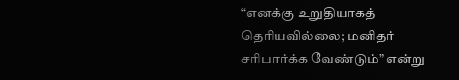“எனக்கு உறுதியாகத் தெரியவில்லை; மனிதர் சரிபார்க்க வேண்டும்” என்று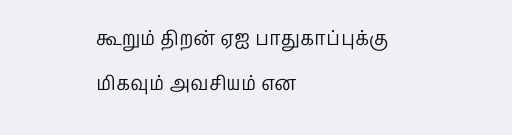கூறும் திறன் ஏஐ பாதுகாப்புக்கு மிகவும் அவசியம் என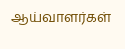ஆய்வாளர்கள்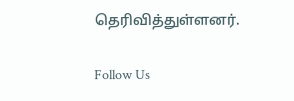தெரிவித்துள்ளனர்.

Follow Us